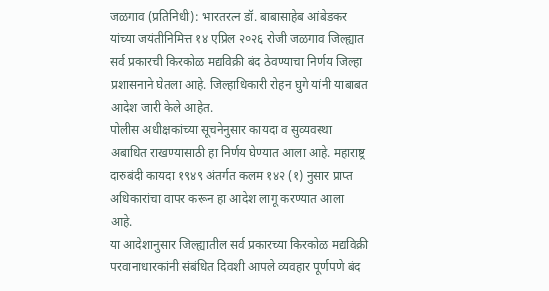जळगाव (प्रतिनिधी): भारतरत्न डॉ. बाबासाहेब आंबेडकर यांच्या जयंतीनिमित्त १४ एप्रिल २०२६ रोजी जळगाव जिल्ह्यात सर्व प्रकारची किरकोळ मद्यविक्री बंद ठेवण्याचा निर्णय जिल्हा प्रशासनाने घेतला आहे. जिल्हाधिकारी रोहन घुगे यांनी याबाबत आदेश जारी केले आहेत.
पोलीस अधीक्षकांच्या सूचनेनुसार कायदा व सुव्यवस्था अबाधित राखण्यासाठी हा निर्णय घेण्यात आला आहे. महाराष्ट्र दारुबंदी कायदा १९४९ अंतर्गत कलम १४२ (१) नुसार प्राप्त अधिकारांचा वापर करून हा आदेश लागू करण्यात आला आहे.
या आदेशानुसार जिल्ह्यातील सर्व प्रकारच्या किरकोळ मद्यविक्री परवानाधारकांनी संबंधित दिवशी आपले व्यवहार पूर्णपणे बंद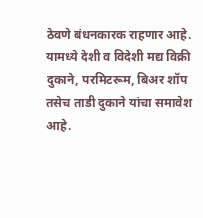ठेवणे बंधनकारक राहणार आहे. यामध्ये देशी व विदेशी मद्य विक्री दुकाने, परमिटरूम, बिअर शॉप तसेच ताडी दुकाने यांचा समावेश आहे.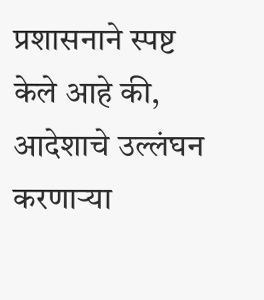प्रशासनाने स्पष्ट केले आहे की, आदेशाचे उल्लंघन करणाऱ्या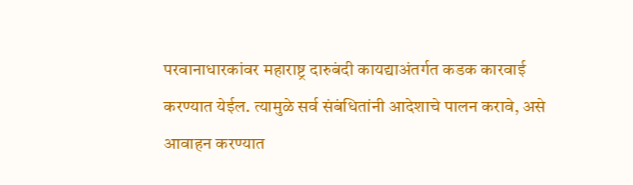परवानाधारकांवर महाराष्ट्र दारुबंदी कायद्याअंतर्गत कडक कारवाई करण्यात येईल. त्यामुळे सर्व संबंधितांनी आदेशाचे पालन करावे, असे आवाहन करण्यात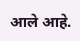आले आहे.